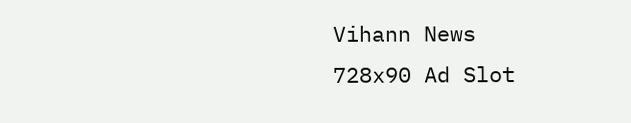Vihann News
728x90 Ad Slot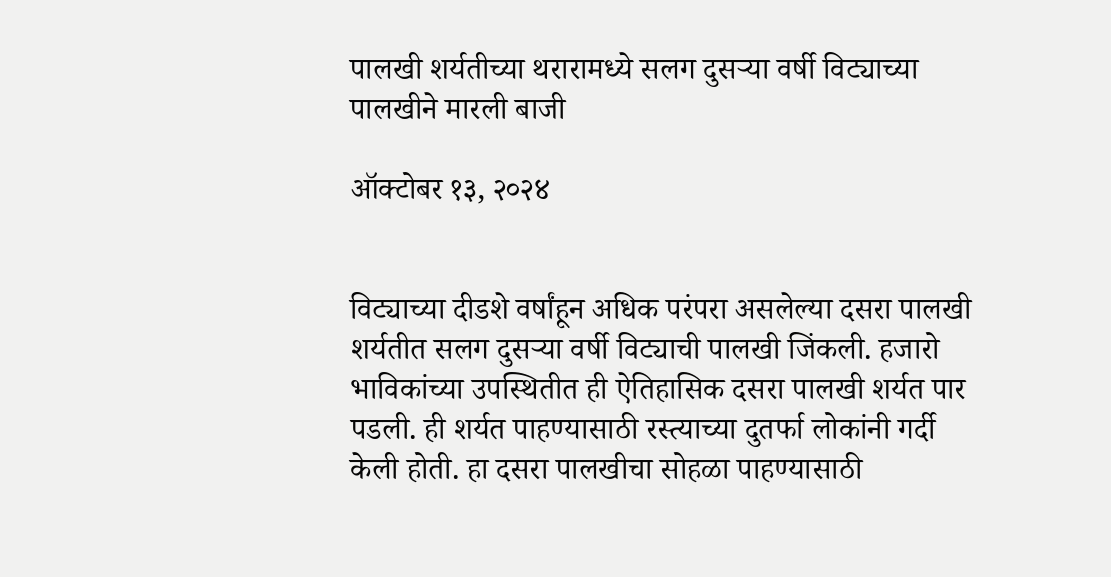पालखी शर्यतीच्या थरारामध्ये सलग दुसऱ्या वर्षी विट्याच्या पालखीने मारली बाजी

ऑक्टोबर १३, २०२४


विट्याच्या दीडशे वर्षांहून अधिक परंपरा असलेल्या दसरा पालखी शर्यतीत सलग दुसऱ्या वर्षी विट्याची पालखी जिंकली. हजारो भाविकांच्या उपस्थितीत ही ऐतिहासिक दसरा पालखी शर्यत पार पडली. ही शर्यत पाहण्यासाठी रस्त्याच्या दुतर्फा लोकांनी गर्दी केली होती. हा दसरा पालखीचा सोहळा पाहण्यासाठी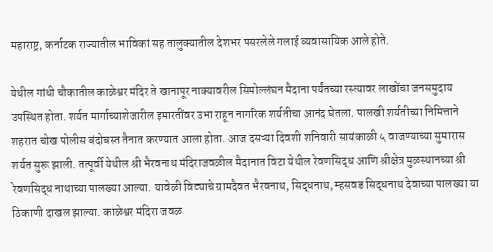महाराष्ट्र, कर्नाटक राज्यातील भाविकां सह तालुक्यातील देशभर पसरलेले गलाई व्यवासायिक आले होते.

येथील गांधी चौकातील काळेश्वर मंदिर ते खानापूर नाक्यावरील सिमोल्लंघन मैदाना पर्यंतच्या रस्त्यावर लाखोंचा जनसमुदाय उपस्थित होता. शर्यत मार्गाच्याशेजारील इमारतींवर उभा राहून नागरिक शर्यतीचा आनंद घेतला. पालखी शर्यतीच्या निमित्ताने शहरात चोख पोलीस बंदोबस्त तैनात करण्यात आला होता. आज दसऱ्या दिवशी शनिवारी सायंकाळी ५ वाजण्याच्या सुमारास शर्यत सुरू झाली. तत्पूर्वी येथील श्री भैरवनाथ मंदिराजवळील मैदानात विटा येथील रेवणसिद्ध आणि श्रीक्षेत्र मुळस्थानच्या श्री रेवणसिद्ध नाथाच्या पालख्या आल्या. यावेळी विट्याचे ग्रामदैवत भैरवनाथ, सिद्धनाथ, म्हसवड सिद्धनाथ देवाच्या पालख्या या ठिकाणी दाखल झाल्या. काळेश्वर मंदिरा जवळ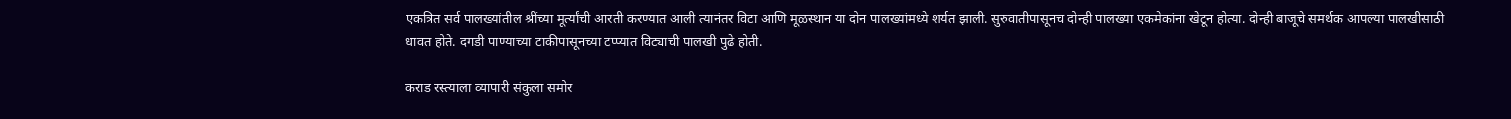एकत्रित सर्व पालख्यांतील श्रींच्या मूर्त्यांची आरती करण्यात आली त्यानंतर विटा आणि मूळस्थान या दोन पालख्यांमध्ये शर्यत झाली. सुरुवातीपासूनच दोन्ही पालख्या एकमेकांना खेटून होत्या. दोन्ही बाजूचे समर्थक आपल्या पालखीसाठी धावत होते. दगडी पाण्याच्या टाकीपासूनच्या टप्प्यात विट्याची पालखी पुढे होती.

कराड रस्त्याला व्यापारी संकुला समोर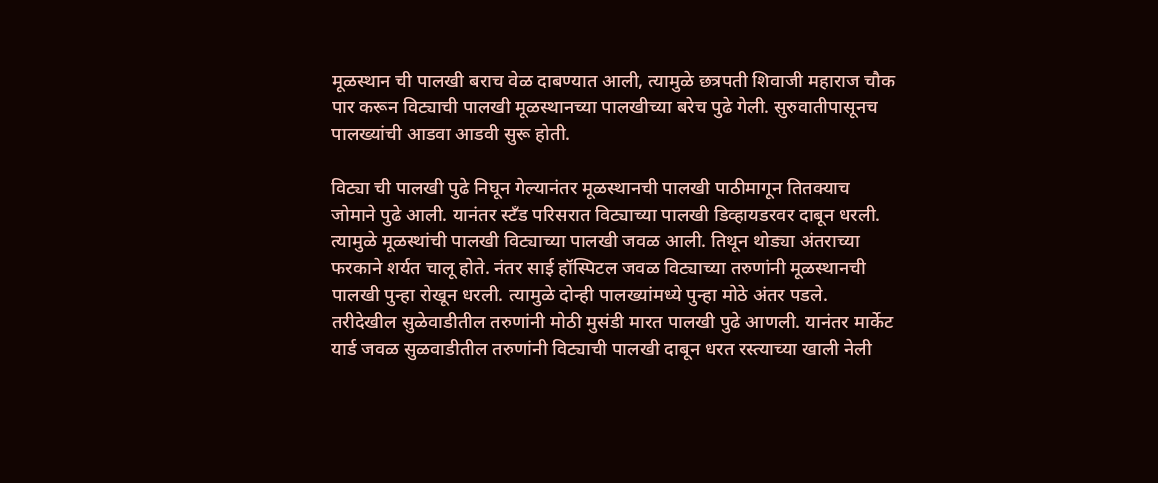मूळस्थान ची पालखी बराच वेळ दाबण्यात आली, त्यामुळे छत्रपती शिवाजी महाराज चौक पार करून विट्याची पालखी मूळस्थानच्या पालखीच्या बरेच पुढे गेली. सुरुवातीपासूनच पालख्यांची आडवा आडवी सुरू होती.

विट्या ची पालखी पुढे निघून गेल्यानंतर मूळस्थानची पालखी पाठीमागून तितक्याच जोमाने पुढे आली. यानंतर स्टँड परिसरात विट्याच्या पालखी डिव्हायडरवर दाबून धरली. त्यामुळे मूळस्थांची पालखी विट्याच्या पालखी जवळ आली. तिथून थोड्या अंतराच्या फरकाने शर्यत चालू होते. नंतर साई हॉस्पिटल जवळ विट्याच्या तरुणांनी मूळस्थानची पालखी पुन्हा रोखून धरली. त्यामुळे दोन्ही पालख्यांमध्ये पुन्हा मोठे अंतर पडले. तरीदेखील सुळेवाडीतील तरुणांनी मोठी मुसंडी मारत पालखी पुढे आणली. यानंतर मार्केट यार्ड जवळ सुळवाडीतील तरुणांनी विट्याची पालखी दाबून धरत रस्त्याच्या खाली नेली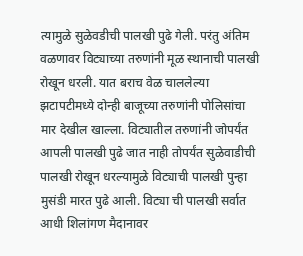त्यामुळे सुळेवडीची पालखी पुढे गेली. परंतु अंतिम वळणावर विट्याच्या तरुणांनी मूळ स्थानाची पालखी रोखून धरली. यात बराच वेळ चाललेल्या झटापटीमध्ये दोन्ही बाजूच्या तरुणांनी पोलिसांचा मार देखील खाल्ला. विट्यातील तरुणांनी जोपर्यंत आपली पालखी पुढे जात नाही तोपर्यंत सुळेवाडीची पालखी रोखून धरल्यामुळे विट्याची पालखी पुन्हा मुसंडी मारत पुढे आली. विट्या ची पालखी सर्वात आधी शिलांगण मैदानावर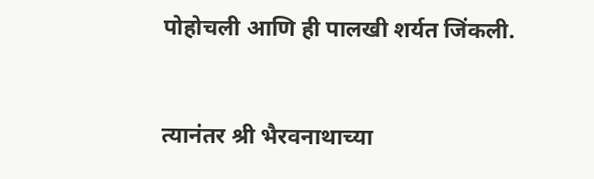पोहोचली आणि ही पालखी शर्यत जिंकली.


त्यानंतर श्री भैरवनाथाच्या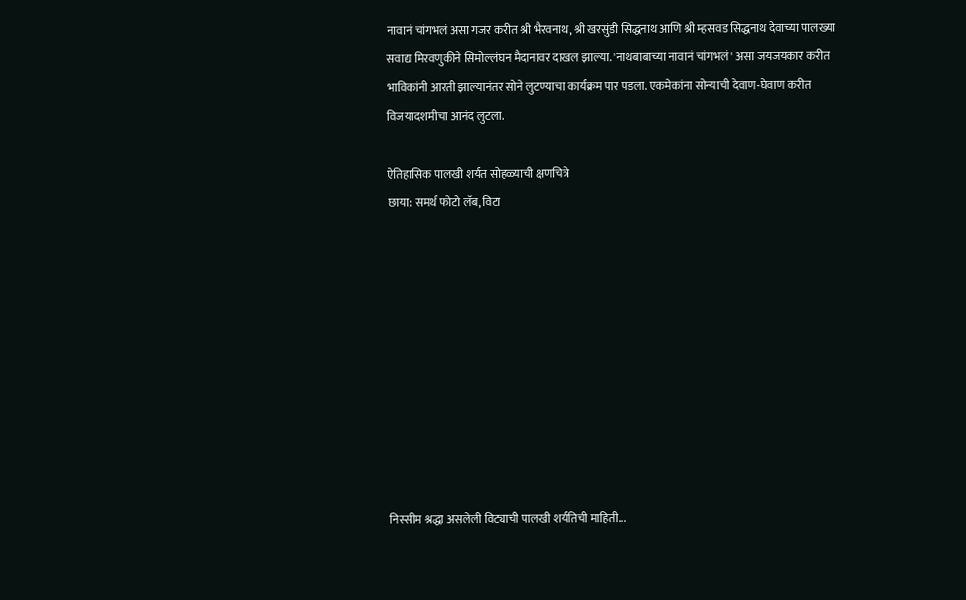नावानं चांगभलं असा गजर करीत श्री भैरवनाथ, श्री खरसुंडी सिद्धनाथ आणि श्री म्हसवड सिद्धनाथ देवाच्या पालख्या सवाद्य मिरवणुकीने सिमोल्लंघन मैदानावर दाखल झाल्या. 'नाथबाबाच्या नावानं चांगभलं' असा जयजयकार करीत भाविकांनी आरती झाल्यानंतर सोने लुटण्याचा कार्यक्रम पार पडला. एकमेकांना सोन्याची देवाण-घेवाण करीत विजयादशमीचा आनंद लुटला.

ऐतिहासिक पालखी शर्यत सोहळ्याची क्षणचित्रे
छाया: समर्थ फोटो लॅब, विटा










निस्सीम श्रद्धा असलेली विट्याची पालखी शर्यतिची माहिती...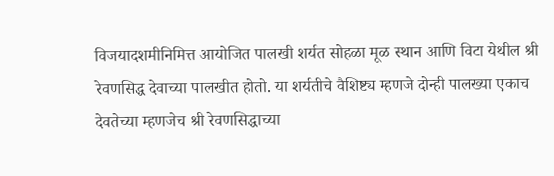विजयादशमीनिमित्त आयोजित पालखी शर्यत सोहळा मूळ स्थान आणि विटा येथील श्री रेवणसिद्ध देवाच्या पालखीत होतो. या शर्यतीचे वैशिष्ट्य म्हणजे दोन्ही पालख्या एकाच देवतेच्या म्हणजेच श्री रेवणसिद्धाच्या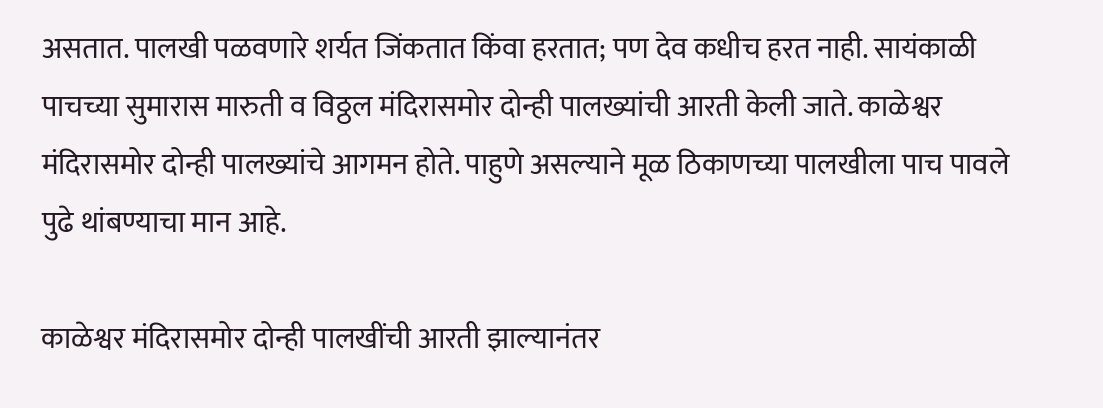असतात. पालखी पळवणारे शर्यत जिंकतात किंवा हरतात; पण देव कधीच हरत नाही. सायंकाळी पाचच्या सुमारास मारुती व विठ्ठल मंदिरासमोर दोन्ही पालख्यांची आरती केली जाते. काळेश्वर मंदिरासमोर दोन्ही पालख्यांचे आगमन होते. पाहुणे असल्याने मूळ ठिकाणच्या पालखीला पाच पावले पुढे थांबण्याचा मान आहे.

काळेश्वर मंदिरासमोर दोन्ही पालखींची आरती झाल्यानंतर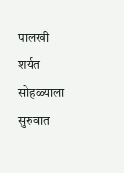पालखी शर्यत सोहळ्याला सुरुवात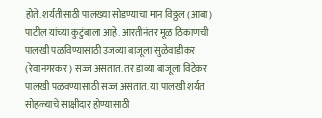होते. शर्यतीसाठी पालख्या सोडण्याचा मान विठ्ठल (आबा) पाटील यांच्या कुटुंबाला आहे. आरतीनंतर मूळ ठिकाणची पालखी पळविण्यासाठी उजव्या बाजूला सुळेवाडीकर (रेवानगरकर) सज्ज असतात. तर डाव्या बाजूला विटेकर पालखी पळवण्यासाठी सज्ज असतात. या पालखी शर्यत सोहळ्याचे साक्षीदार होण्यासाठी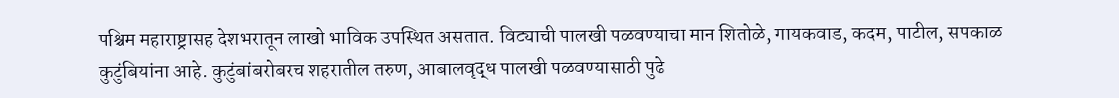पश्चिम महाराष्ट्रासह देशभरातून लाखो भाविक उपस्थित असतात. विट्याची पालखी पळवण्याचा मान शितोळे, गायकवाड, कदम, पाटील, सपकाळ कुटुंबियांना आहे. कुटुंबांबरोबरच शहरातील तरुण, आबालवृद्ध पालखी पळवण्यासाठी पुढे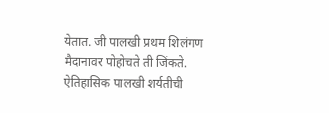येतात. जी पालखी प्रथम शिलंगण मैदानावर पोहोचते ती जिंकते. ऐतिहासिक पालखी शर्यतीची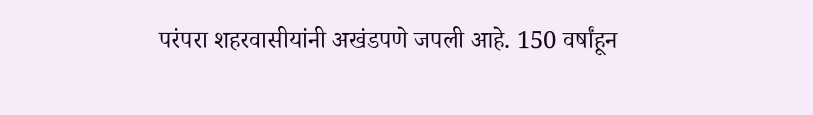परंपरा शहरवासीयांनी अखंडपणे जपली आहे. 150 वर्षांहून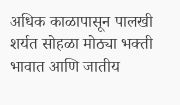अधिक काळापासून पालखी शर्यत सोहळा मोठ्या भक्ती भावात आणि जातीय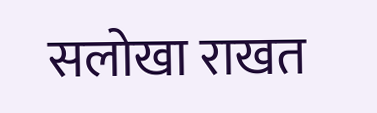सलोखा राखत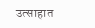उत्साहात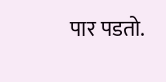पार पडतो.